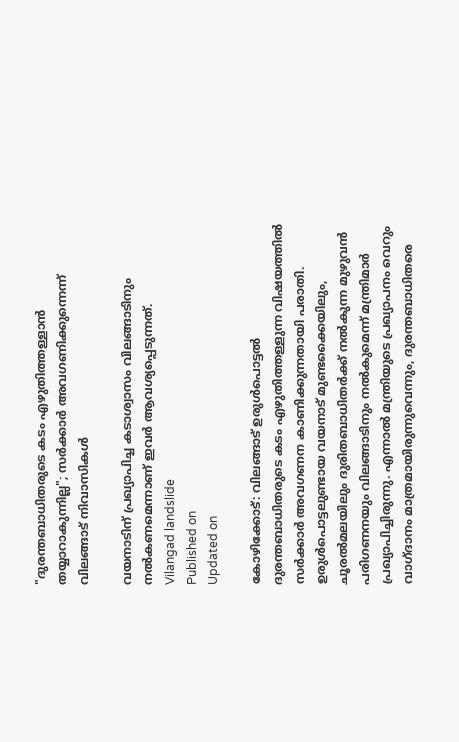"ദുരന്തബാധിതരുടെ കടം എഴുതിത്തള്ളാൻ തയ്യാറാകുന്നില്ല"; സർക്കാർ അവഗണിക്കുന്നെന്ന് വിലങ്ങാട് നിവാസികൾ

വയനാടിന് പ്രഖ്യാപിച്ച കടാശ്വാസം വിലങ്ങാടിനും നൽകണമെന്നാണ് ഇവർ ആവശ്യപ്പെടുന്നത്.
Vilangad landslide
Published on
Updated on

കോഴിക്കോട്: വിലങ്ങാട് ഉരുൾപൊട്ടൽ ദുരന്തബാധിതരുടെ കടം എഴുതിത്തള്ളുന്ന വിഷയത്തിൽ സർക്കാർ അവഗണന കാണിക്കുന്നതായി പരാതി. ഉരുൾപൊട്ടലുണ്ടായ വയനാട് മുണ്ടക്കൈയിലും, ചൂരൽമലയിലും ദുരിതബാധിതർക്ക് നൽകുന്ന മുഴുവൻ പരിഗണനയും വിലങ്ങാടിനും നൽകുമെന്ന് മന്ത്രിമാർ പ്രഖ്യാപിച്ചിരുന്നു. എന്നാൽ മന്ത്രിയുടെ പ്രഖ്യാപനം വെറും വാഗ്ദാനം മാത്രമായിരുന്നുവെന്നും, ദുരന്തബാധിതരെ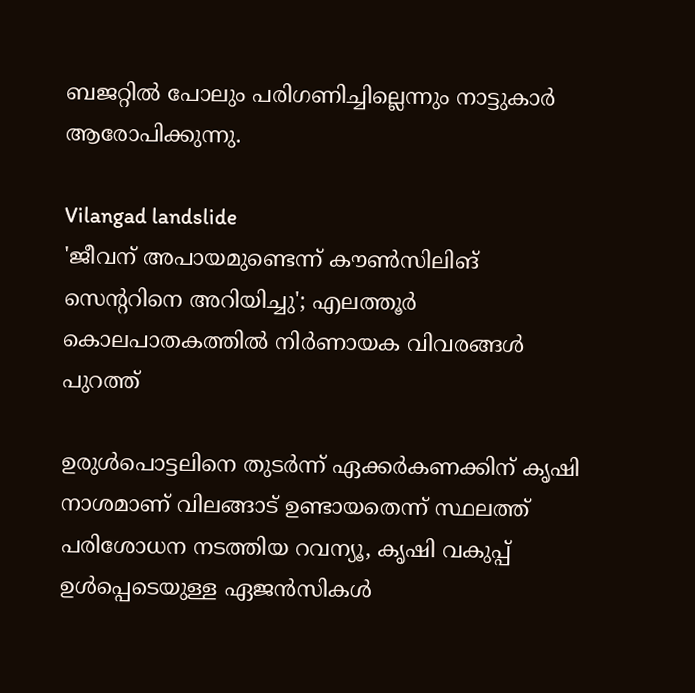ബജറ്റിൽ പോലും പരിഗണിച്ചില്ലെന്നും നാട്ടുകാർ ആരോപിക്കുന്നു.

Vilangad landslide
'ജീവന് അപായമുണ്ടെന്ന് കൗൺസിലിങ് സെൻ്ററിനെ അറിയിച്ചു'; എലത്തൂർ കൊലപാതകത്തിൽ നിർണായക വിവരങ്ങൾ പുറത്ത്

ഉരുൾപൊട്ടലിനെ തുടർന്ന് ഏക്കർകണക്കിന് കൃഷി നാശമാണ് വിലങ്ങാട് ഉണ്ടായതെന്ന് സ്ഥലത്ത് പരിശോധന നടത്തിയ റവന്യൂ, കൃഷി വകുപ്പ് ഉൾപ്പെടെയുള്ള ഏജൻസികൾ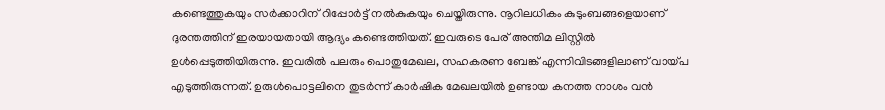കണ്ടെത്തുകയും സർക്കാറിന് റിപ്പോർട്ട് നൽകുകയും ചെയ്തിരുന്നു. നൂറിലധികം കുടുംബങ്ങളെയാണ് ദുരന്തത്തിന് ഇരയായതായി ആദ്യം കണ്ടെത്തിയത്. ഇവരുടെ പേര് അന്തിമ ലിസ്റ്റിൽ ഉൾപ്പെടുത്തിയിരുന്നു. ഇവരിൽ പലരും പൊതുമേഖല, സഹകരണ ബേങ്ക് എന്നിവിടങ്ങളിലാണ് വായ്പ എടുത്തിരുന്നത്. ഉരുൾപൊട്ടലിനെ തുടർന്ന് കാർഷിക മേഖലയിൽ ഉണ്ടായ കനത്ത നാശം വൻ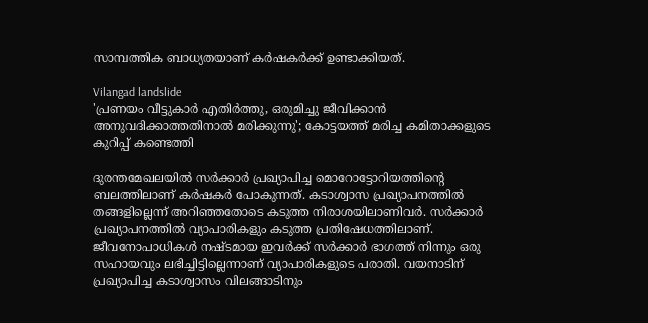സാമ്പത്തിക ബാധ്യതയാണ് കർഷകർക്ക് ഉണ്ടാക്കിയത്.

Vilangad landslide
'പ്രണയം വീട്ടുകാർ എതിർത്തു, ഒരുമിച്ചു ജീവിക്കാൻ അനുവദിക്കാത്തതിനാൽ മരിക്കുന്നു'; കോട്ടയത്ത് മരിച്ച കമിതാക്കളുടെ കുറിപ്പ് കണ്ടെത്തി

ദുരന്തമേഖലയിൽ സർക്കാർ പ്രഖ്യാപിച്ച മൊറോട്ടോറിയത്തിൻ്റെ ബലത്തിലാണ് കർഷകർ പോകുന്നത്. കടാശ്വാസ പ്രഖ്യാപനത്തിൽ തങ്ങളില്ലെന്ന് അറിഞ്ഞതോടെ കടുത്ത നിരാശയിലാണിവർ. സർക്കാർ പ്രഖ്യാപനത്തിൽ വ്യാപാരികളും കടുത്ത പ്രതിഷേധത്തിലാണ്. ജീവനോപാധികൾ നഷ്ടമായ ഇവർക്ക് സർക്കാർ ഭാഗത്ത് നിന്നും ഒരു സഹായവും ലഭിച്ചിട്ടില്ലെന്നാണ് വ്യാപാരികളുടെ പരാതി. വയനാടിന് പ്രഖ്യാപിച്ച കടാശ്വാസം വിലങ്ങാടിനും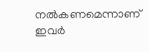നൽകണമെന്നാണ് ഇവർ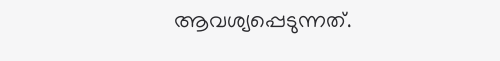ആവശ്യപ്പെടുന്നത്.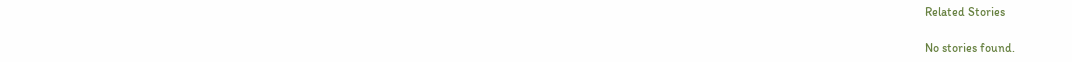Related Stories

No stories found.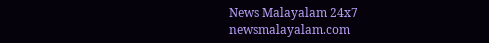News Malayalam 24x7
newsmalayalam.com